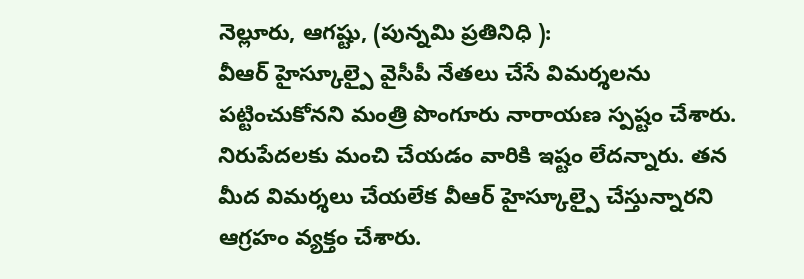నెల్లూరు, ఆగష్టు, (పున్నమి ప్రతినిధి ):
వీఆర్ హైస్కూల్పై వైసీపీ నేతలు చేసే విమర్శలను పట్టించుకోనని మంత్రి పొంగూరు నారాయణ స్పష్టం చేశారు. నిరుపేదలకు మంచి చేయడం వారికి ఇష్టం లేదన్నారు. తన మీద విమర్శలు చేయలేక వీఆర్ హైస్కూల్పై చేస్తున్నారని ఆగ్రహం వ్యక్తం చేశారు.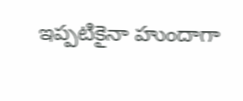ఇప్పటికైనా హుందాగా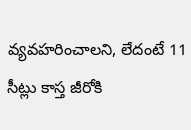వ్యవహరించాలని, లేదంటే 11 సీట్లు కాస్త జీరోకి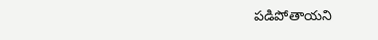పడిపోతాయని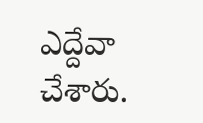ఎద్దేవా చేశారు.